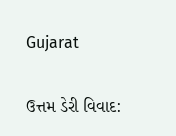Gujarat

ઉત્તમ ડેરી વિવાદ: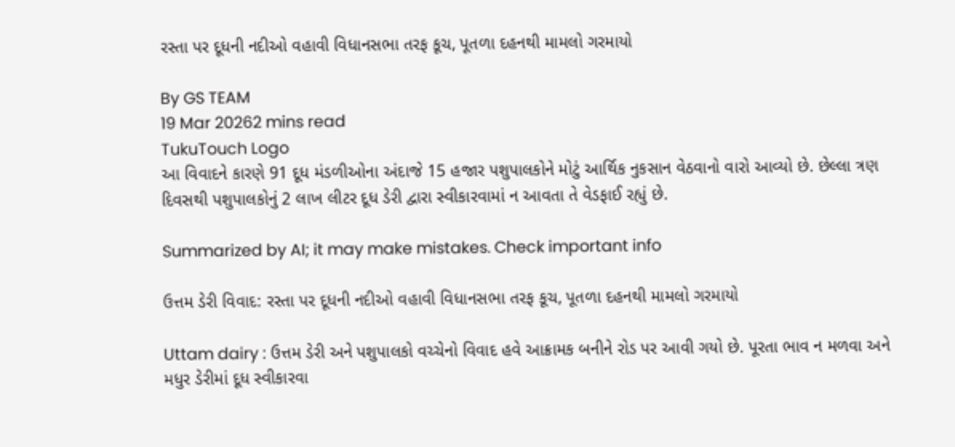રસ્તા પર દૂધની નદીઓ વહાવી વિધાનસભા તરફ કૂચ, પૂતળા દહનથી મામલો ગરમાયો

By GS TEAM
19 Mar 20262 mins read
TukuTouch Logo
આ વિવાદને કારણે 91 દૂધ મંડળીઓના અંદાજે 15 હજાર પશુપાલકોને મોટું આર્થિક નુકસાન વેઠવાનો વારો આવ્યો છે. છેલ્લા ત્રણ દિવસથી પશુપાલકોનું 2 લાખ લીટર દૂધ ડેરી દ્વારા સ્વીકારવામાં ન આવતા તે વેડફાઈ રહ્યું છે.

Summarized by AI; it may make mistakes. Check important info

ઉત્તમ ડેરી વિવાદ: રસ્તા પર દૂધની નદીઓ વહાવી વિધાનસભા તરફ કૂચ, પૂતળા દહનથી મામલો ગરમાયો

Uttam dairy : ઉત્તમ ડેરી અને પશુપાલકો વચ્ચેનો વિવાદ હવે આક્રામક બનીને રોડ પર આવી ગયો છે. પૂરતા ભાવ ન મળવા અને મધુર ડેરીમાં દૂધ સ્વીકારવા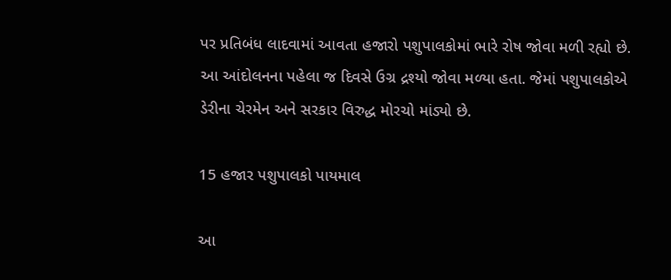પર પ્રતિબંધ લાદવામાં આવતા હજારો પશુપાલકોમાં ભારે રોષ જોવા મળી રહ્યો છે. આ આંદોલનના પહેલા જ દિવસે ઉગ્ર દ્રશ્યો જોવા મળ્યા હતા. જેમાં પશુપાલકોએ ડેરીના ચેરમેન અને સરકાર વિરુદ્ધ મોરચો માંડ્યો છે.

15 હજાર પશુપાલકો પાયમાલ

આ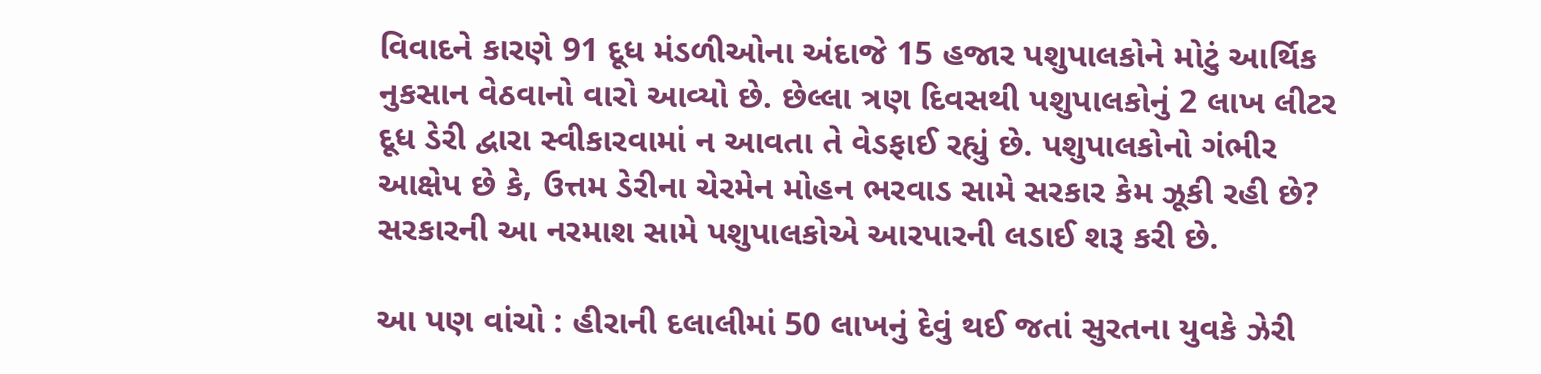વિવાદને કારણે 91 દૂધ મંડળીઓના અંદાજે 15 હજાર પશુપાલકોને મોટું આર્થિક નુકસાન વેઠવાનો વારો આવ્યો છે. છેલ્લા ત્રણ દિવસથી પશુપાલકોનું 2 લાખ લીટર દૂધ ડેરી દ્વારા સ્વીકારવામાં ન આવતા તે વેડફાઈ રહ્યું છે. પશુપાલકોનો ગંભીર આક્ષેપ છે કે, ઉત્તમ ડેરીના ચેરમેન મોહન ભરવાડ સામે સરકાર કેમ ઝૂકી રહી છે? સરકારની આ નરમાશ સામે પશુપાલકોએ આરપારની લડાઈ શરૂ કરી છે.

આ પણ વાંચો : હીરાની દલાલીમાં 50 લાખનું દેવું થઈ જતાં સુરતના યુવકે ઝેરી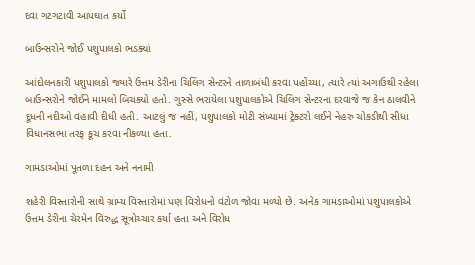દવા ગટગટાવી આપઘાત કર્યો

બાઉન્સરોને જોઈ પશુપાલકો ભડક્યાં

આંદોલનકારી પશુપાલકો જ્યારે ઉત્તમ ડેરીના ચિલિંગ સેન્ટરને તાળાબંધી કરવા પહોંચ્યા, ત્યારે ત્યાં અગાઉથી રહેલા બાઉન્સરોને જોઈને મામલો બિચક્યો હતો. ગુસ્સે ભરાયેલા પશુપાલકોએ ચિલિંગ સેન્ટરના દરવાજે જ કેન ઠાલવીને દૂધની નદીઓ વહાવી દીધી હતી. આટલું જ નહીં, પશુપાલકો મોટી સંખ્યામાં ટ્રેક્ટરો લઈને નેહરુ ચોકડીથી સીધા વિધાનસભા તરફ કૂચ કરવા નીકળ્યા હતા.

ગામડાઓમાં પૂતળા દહન અને નનામી

શહેરી વિસ્તારોની સાથે ગ્રામ્ય વિસ્તારોમાં પણ વિરોધનો વંટોળ જોવા મળ્યો છે. અનેક ગામડાઓમાં પશુપાલકોએ ઉત્તમ ડેરીના ચેરમેન વિરુદ્ધ સૂત્રોચ્ચાર કર્યા હતા અને વિરોધ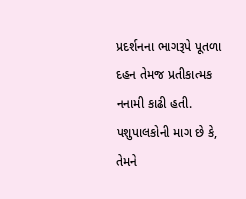પ્રદર્શનના ભાગરૂપે પૂતળા દહન તેમજ પ્રતીકાત્મક નનામી કાઢી હતી. પશુપાલકોની માગ છે કે, તેમને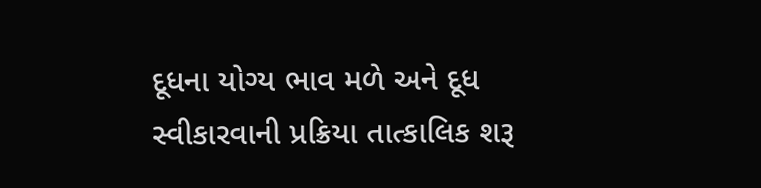દૂધના યોગ્ય ભાવ મળે અને દૂધ સ્વીકારવાની પ્રક્રિયા તાત્કાલિક શરૂ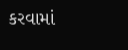કરવામાં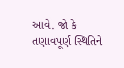આવે. જો કે તણાવપૂર્ણ સ્થિતિને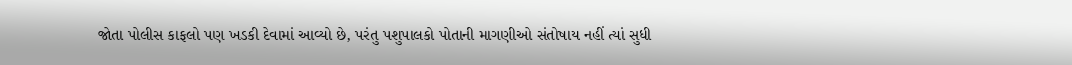જોતા પોલીસ કાફલો પણ ખડકી દેવામાં આવ્યો છે, પરંતુ પશુપાલકો પોતાની માગણીઓ સંતોષાય નહીં ત્યાં સુધી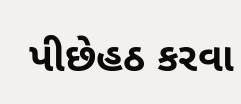પીછેહઠ કરવા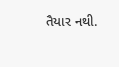તૈયાર નથી.